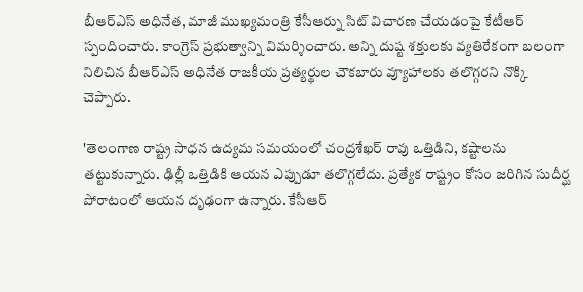బీఆర్ఎస్ అధినేత, మాజీ ముఖ్యమంత్రి కేసీఆర్ను సిట్ విచారణ చేయడంపై కేటీఆర్ స్పందించారు. కాంగ్రెస్ ప్రభుత్వాన్ని విమర్శించారు. అన్ని దుష్ట శక్తులకు వ్యతిరేకంగా బలంగా నిలిచిన బీఆర్ఎస్ అధినేత రాజకీయ ప్రత్యర్థుల చౌకబారు వ్యూహాలకు తలొగ్గరని నొక్కి చెప్పారు.

'తెలంగాణ రాష్ట్ర సాధన ఉద్యమ సమయంలో చంద్రశేఖర్ రావు ఒత్తిడిని, కష్టాలను తట్టుకున్నారు. ఢిల్లీ ఒత్తిడికి ఆయన ఎప్పుడూ తలొగ్గలేదు. ప్రత్యేక రాష్ట్రం కోసం జరిగిన సుదీర్ఘ పోరాటంలో ఆయన దృఢంగా ఉన్నారు. కేసీఆర్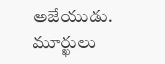అజేయుడు. మూర్ఖులు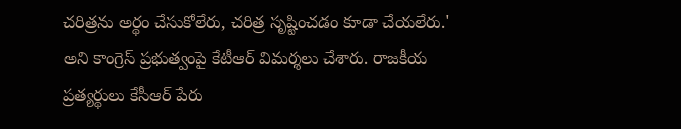చరిత్రను అర్థం చేసుకోలేరు, చరిత్ర సృష్టించడం కూడా చేయలేరు.' అని కాంగ్రెస్ ప్రభుత్వంపై కేటీఆర్ విమర్శలు చేశారు. రాజకీయ ప్రత్యర్థులు కేసీఆర్ పేరు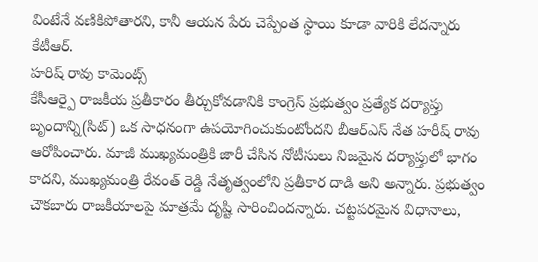వింటేనే వణికిపోతారని, కానీ ఆయన పేరు చెప్పేంత స్థాయి కూడా వారికి లేదన్నారు కేటీఆర్.
హరిష్ రావు కామెంట్స్
కేసీఆర్పై రాజకీయ ప్రతీకారం తీర్చుకోవడానికి కాంగ్రెస్ ప్రభుత్వం ప్రత్యేక దర్యాప్తు బృందాన్ని(సిట్) ఒక సాధనంగా ఉపయోగించుకుంటోందని బీఆర్ఎస్ నేత హరీష్ రావు ఆరోపించారు. మాజీ ముఖ్యమంత్రికి జారీ చేసిన నోటీసులు నిజమైన దర్యాప్తులో భాగం కాదని, ముఖ్యమంత్రి రేవంత్ రెడ్డి నేతృత్వంలోని ప్రతీకార దాడి అని అన్నారు. ప్రభుత్వం చౌకబారు రాజకీయాలపై మాత్రమే దృష్టి సారించిందన్నారు. చట్టపరమైన విధానాలు,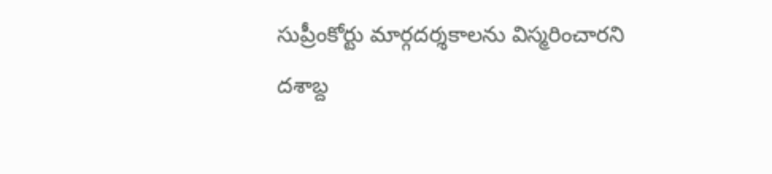సుప్రీంకోర్టు మార్గదర్శకాలను విస్మరించారని
దశాబ్ద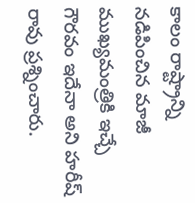కాలం రాష్ట్రాన్ని నడిపించిన మాజీ ముఖ్యమంత్రికి ఇచ్చే గౌరవం ఇదేనా అని హరీష్ రావు ప్రశ్నించారు.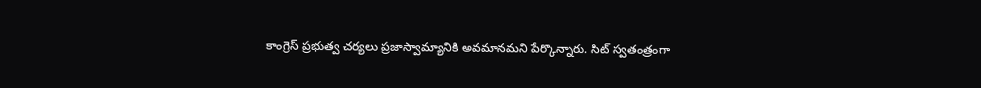కాంగ్రెస్ ప్రభుత్వ చర్యలు ప్రజాస్వామ్యానికి అవమానమని పేర్కొన్నారు. సిట్ స్వతంత్రంగా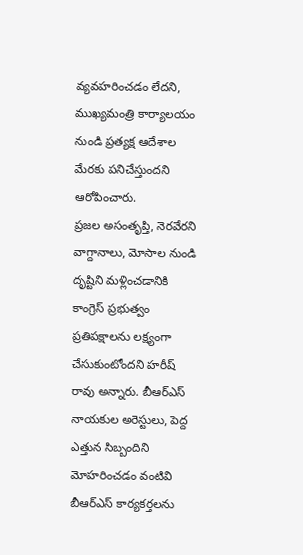వ్యవహరించడం లేదని, ముఖ్యమంత్రి కార్యాలయం నుండి ప్రత్యక్ష ఆదేశాల మేరకు పనిచేస్తుందని ఆరోపించారు.
ప్రజల అసంతృప్తి, నెరవేరని వాగ్దానాలు, మోసాల నుండి దృష్టిని మళ్లించడానికి కాంగ్రెస్ ప్రభుత్వం ప్రతిపక్షాలను లక్ష్యంగా చేసుకుంటోందని హరీష్ రావు అన్నారు. బీఆర్ఎస్ నాయకుల అరెస్టులు, పెద్ద ఎత్తున సిబ్బందిని మోహరించడం వంటివి బీఆర్ఎస్ కార్యకర్తలను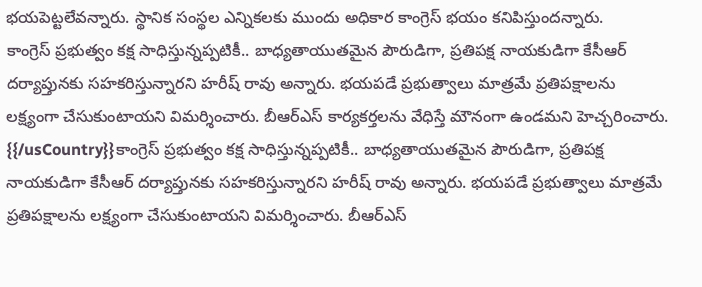భయపెట్టలేవన్నారు. స్థానిక సంస్థల ఎన్నికలకు ముందు అధికార కాంగ్రెస్ భయం కనిపిస్తుందన్నారు.
కాంగ్రెస్ ప్రభుత్వం కక్ష సాధిస్తున్నప్పటికీ.. బాధ్యతాయుతమైన పౌరుడిగా, ప్రతిపక్ష నాయకుడిగా కేసీఆర్ దర్యాప్తునకు సహకరిస్తున్నారని హరీష్ రావు అన్నారు. భయపడే ప్రభుత్వాలు మాత్రమే ప్రతిపక్షాలను లక్ష్యంగా చేసుకుంటాయని విమర్శించారు. బీఆర్ఎస్ కార్యకర్తలను వేధిస్తే మౌనంగా ఉండమని హెచ్చరించారు.
{{/usCountry}}కాంగ్రెస్ ప్రభుత్వం కక్ష సాధిస్తున్నప్పటికీ.. బాధ్యతాయుతమైన పౌరుడిగా, ప్రతిపక్ష నాయకుడిగా కేసీఆర్ దర్యాప్తునకు సహకరిస్తున్నారని హరీష్ రావు అన్నారు. భయపడే ప్రభుత్వాలు మాత్రమే ప్రతిపక్షాలను లక్ష్యంగా చేసుకుంటాయని విమర్శించారు. బీఆర్ఎస్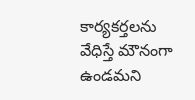కార్యకర్తలను వేధిస్తే మౌనంగా ఉండమని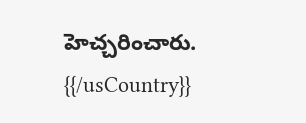హెచ్చరించారు.
{{/usCountry}}